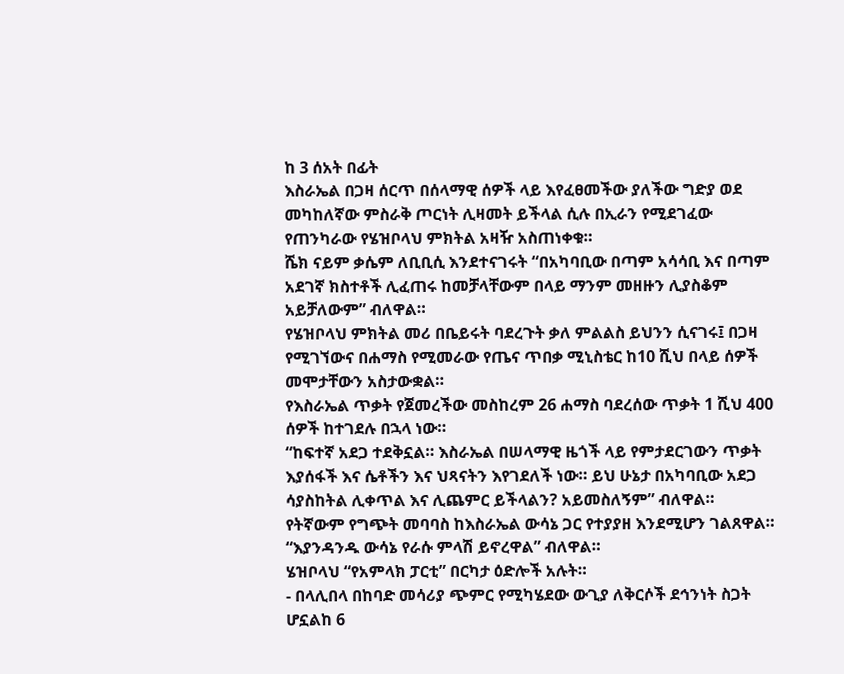ከ 3 ሰአት በፊት
እስራኤል በጋዛ ሰርጥ በሰላማዊ ሰዎች ላይ እየፈፀመችው ያለችው ግድያ ወደ መካከለኛው ምስራቅ ጦርነት ሊዛመት ይችላል ሲሉ በኢራን የሚደገፈው የጠንካራው የሄዝቦላህ ምክትል አዛዥ አስጠነቀቁ።
ሼክ ናይም ቃሴም ለቢቢሲ እንደተናገሩት “በአካባቢው በጣም አሳሳቢ እና በጣም አደገኛ ክስተቶች ሊፈጠሩ ከመቻላቸውም በላይ ማንም መዘዙን ሊያስቆም አይቻለውም” ብለዋል።
የሄዝቦላህ ምክትል መሪ በቤይሩት ባደረጉት ቃለ ምልልስ ይህንን ሲናገሩ፤ በጋዛ የሚገኘውና በሐማስ የሚመራው የጤና ጥበቃ ሚኒስቴር ከ10 ሺህ በላይ ሰዎች መሞታቸውን አስታውቋል።
የእስራኤል ጥቃት የጀመረችው መስከረም 26 ሐማስ ባደረሰው ጥቃት 1 ሺህ 400 ሰዎች ከተገደሉ በኋላ ነው።
“ከፍተኛ አደጋ ተደቅኗል። እስራኤል በሠላማዊ ዜጎች ላይ የምታደርገውን ጥቃት እያሰፋች እና ሴቶችን እና ህጻናትን እየገደለች ነው። ይህ ሁኔታ በአካባቢው አደጋ ሳያስከትል ሊቀጥል እና ሊጨምር ይችላልን? አይመስለኝም” ብለዋል።
የትኛውም የግጭት መባባስ ከእስራኤል ውሳኔ ጋር የተያያዘ እንደሚሆን ገልጸዋል። “እያንዳንዱ ውሳኔ የራሱ ምላሽ ይኖረዋል” ብለዋል።
ሄዝቦላህ “የአምላክ ፓርቲ” በርካታ ዕድሎች አሉት።
- በላሊበላ በከባድ መሳሪያ ጭምር የሚካሄደው ውጊያ ለቅርሶች ደኅንነት ስጋት ሆኗልከ 6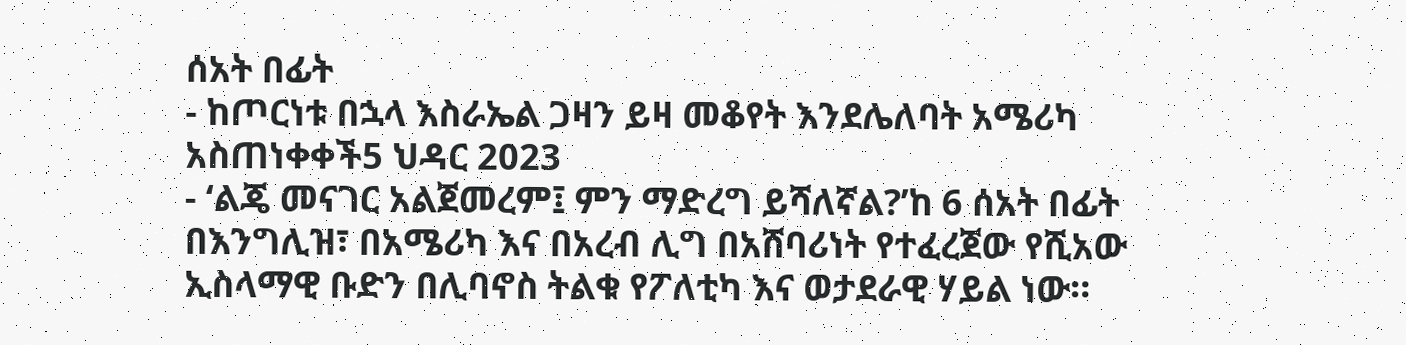ሰአት በፊት
- ከጦርነቱ በኋላ እስራኤል ጋዛን ይዛ መቆየት እንደሌለባት አሜሪካ አስጠነቀቀች5 ህዳር 2023
- ‘ልጄ መናገር አልጀመረም፤ ምን ማድረግ ይሻለኛል?’ከ 6 ሰአት በፊት
በእንግሊዝ፣ በአሜሪካ እና በአረብ ሊግ በአሸባሪነት የተፈረጀው የሺአው ኢስላማዊ ቡድን በሊባኖስ ትልቁ የፖለቲካ እና ወታደራዊ ሃይል ነው።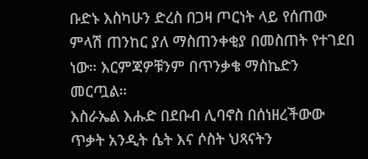ቡድኑ እስካሁን ድረስ በጋዛ ጦርነት ላይ የሰጠው ምላሽ ጠንከር ያለ ማስጠንቀቂያ በመስጠት የተገደበ ነው። እርምጃዎቹንም በጥንቃቄ ማስኬድን መርጧል።
እስራኤል እሑድ በደቡብ ሊባኖስ በሰነዘረችውው ጥቃት አንዲት ሴት እና ሶስት ህጻናትን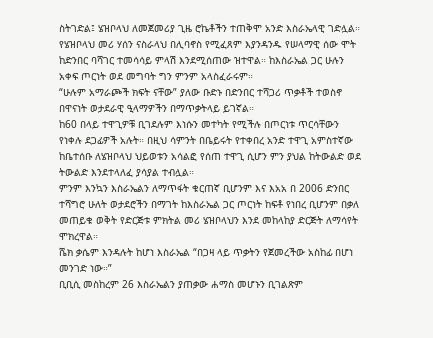ስትገድል፤ ሄዝቦላህ ለመጀመሪያ ጊዜ ሮኬቶችን ተጠቅሞ አንድ እስራኤላዊ ገድሏል።
የሄዝቦላህ መሪ ሃሰን ናስራላህ በሊባኖስ የሚፈጸም እያንዳንዱ የሠላማዊ ሰው ሞት ከድንበር ባሻገር ተመሳሳይ ምላሽ እንደሚሰጠው ዝተዋል። ከእስራኤል ጋር ሁሉን አቀፍ ጦርነት ወደ መግባት ግን ምንም አላስፈራሩም።
“ሁሉም አማራጮች ክፍት ናቸው” ያለው ቡድኑ በድንበር ተሻጋሪ ጥቃቶች ተወስኖ በዋናነት ወታደራዊ ዒላማዎችን በማጥቃትላይ ይገኛል።
ከ60 በላይ ተዋጊዎቹ ቢገደሉም እነሱን መተካት የሚችሉ በጦርነቱ ጥርሳቸውን የነቀሉ ደጋፊዎች አሉት። በዚህ ሳምንት በቤይሩት የተቀበረ አንድ ተዋጊ አምስተኛው ከቤተሰቡ ለሄዝቦላህ ህይወቱን አሳልፎ የሰጠ ተዋጊ ሲሆን ምን ያህል ከትውልድ ወደ ትውልድ እንደተላለፈ ያሳያል ተብሏል።
ምንም እንኳን እስራኤልን ለማጥፋት ቁርጠኛ ቢሆንም እና እአአ በ 2006 ድንበር ተሻግሮ ሁለት ወታደሮችን በማገት ከእስራኤል ጋር ጦርነት ከፍቶ የነበረ ቢሆንም በቃለ መጠይቁ ወቅት የድርጅቱ ምክትል መሪ ሄዝቦላህን እንደ መከላከያ ድርጅት ለማሳየት ሞክረዋል።
ሼክ ቃሴም እንዳሉት ከሆነ እስራኤል “በጋዛ ላይ ጥቃትን የጀመረችው አስከፊ በሆነ መንገድ ነው።”
ቢቢሲ መስከረም 26 እስራኤልን ያጠቃው ሐማስ መሆኑን ቢገልጽም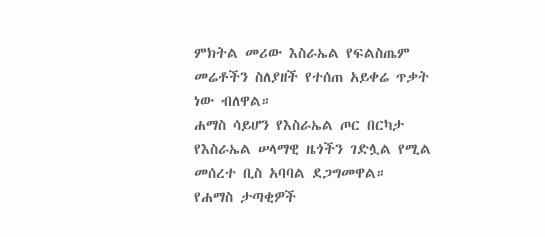ምክትል መሪው እስራኤል የፍልስጤም መሬቶችን ስለያዘች የተሰጠ አይቀሬ ጥቃት ነው ብለዋል።
ሐማስ ሳይሆን የእስራኤል ጦር በርካታ የእስራኤል ሠላማዊ ዜጎችን ገድሏል የሚል መሰረተ ቢስ አባባል ደጋግመዋል። የሐማስ ታጣቂዎች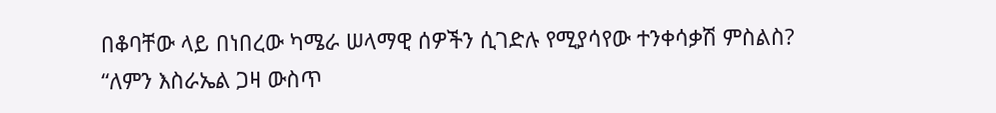በቆባቸው ላይ በነበረው ካሜራ ሠላማዊ ሰዎችን ሲገድሉ የሚያሳየው ተንቀሳቃሽ ምስልስ?
“ለምን እስራኤል ጋዛ ውስጥ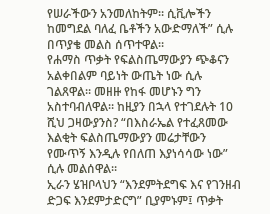የሠራችውን አንመለከትም። ሲቪሎችን ከመግደል ባለፈ ቤቶችን አውድማለች” ሲሉ በጥያቄ መልስ ሰጥተዋል።
የሐማስ ጥቃት የፍልስጤማውያን ጭቆናን አልቀበልም ባይነት ውጤት ነው ሲሉ ገልጸዋል። መዘዙ የከፋ መሆኑን ግን አስተባብለዋል። ከዚያን በኋላ የተገደሉት 10 ሺህ ጋዛውያንስ? “በእስራኤል የተፈጸመው እልቂት ፍልስጤማውያን መሬታቸውን የሙጥኝ እንዲሉ የበለጠ እያነሳሳው ነው” ሲሉ መልሰዋል።
ኢራን ሄዝቦላህን “እንደምትደግፍ እና የገንዘብ ድጋፍ እንደምታድርግ” ቢያምኑም፤ ጥቃት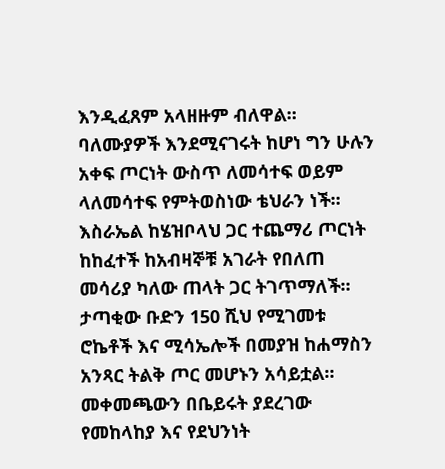እንዲፈጸም አላዘዙም ብለዋል። ባለሙያዎች እንደሚናገሩት ከሆነ ግን ሁሉን አቀፍ ጦርነት ውስጥ ለመሳተፍ ወይም ላለመሳተፍ የምትወስነው ቴህራን ነች።
እስራኤል ከሄዝቦላህ ጋር ተጨማሪ ጦርነት ከከፈተች ከአብዛኞቹ አገራት የበለጠ መሳሪያ ካለው ጠላት ጋር ትገጥማለች። ታጣቂው ቡድን 150 ሺህ የሚገመቱ ሮኬቶች እና ሚሳኤሎች በመያዝ ከሐማስን አንጻር ትልቅ ጦር መሆኑን አሳይቷል።
መቀመጫውን በቤይሩት ያደረገው የመከላከያ እና የደህንነት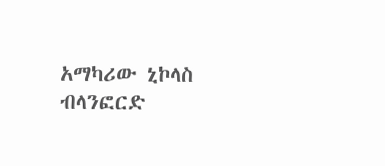አማካሪው ኒኮላስ ብላንፎርድ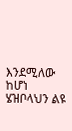እንደሚለው ከሆነ ሄዝቦላህን ልዩ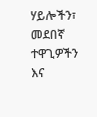ሃይሎችን፣ መደበኛ ተዋጊዎችን እና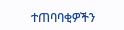ተጠባባቂዎችን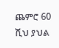ጨምሮ 60 ሺህ ያህል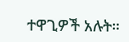ተዋጊዎች አሉት።